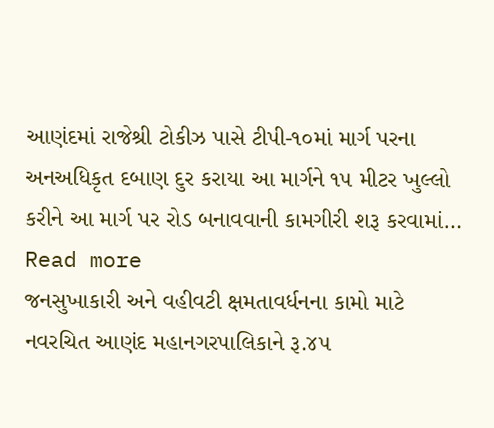આણંદમાં રાજેશ્રી ટોકીઝ પાસે ટીપી-૧૦માં માર્ગ પરના અનઅધિકૃત દબાણ દુર કરાયા આ માર્ગને ૧૫ મીટર ખુલ્લો કરીને આ માર્ગ પર રોડ બનાવવાની કામગીરી શરૂ કરવામાં… Read more
જનસુખાકારી અને વહીવટી ક્ષમતાવર્ધનના કામો માટે નવરચિત આણંદ મહાનગરપાલિકાને રૂ.૪૫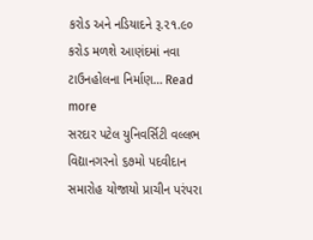કરોડ અને નડિયાદને રૂ.૨૧.૯૦ કરોડ મળશે આણંદમાં નવા ટાઉનહોલના નિર્માણ… Read more
સરદાર પટેલ યુનિવર્સિટી વલ્લભ વિદ્યાનગરનો ૬૭મો પદવીદાન સમારોહ યોજાયો પ્રાચીન પરંપરા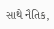સાથે નૈતિક,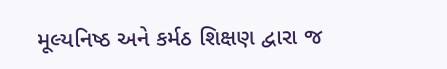મૂલ્યનિષ્ઠ અને કર્મઠ શિક્ષણ દ્વારા જ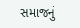સમાજનું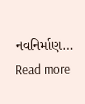નવનિર્માણ… Read more